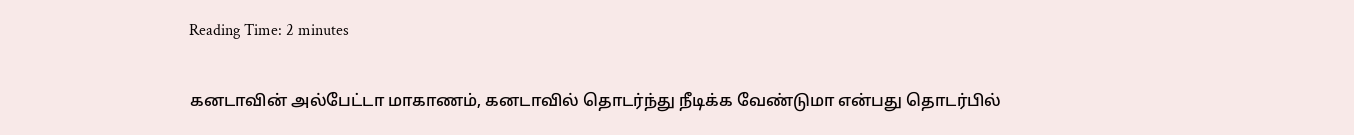Reading Time: 2 minutes

கனடாவின் அல்பேட்டா மாகாணம், கனடாவில் தொடர்ந்து நீடிக்க வேண்டுமா என்பது தொடர்பில்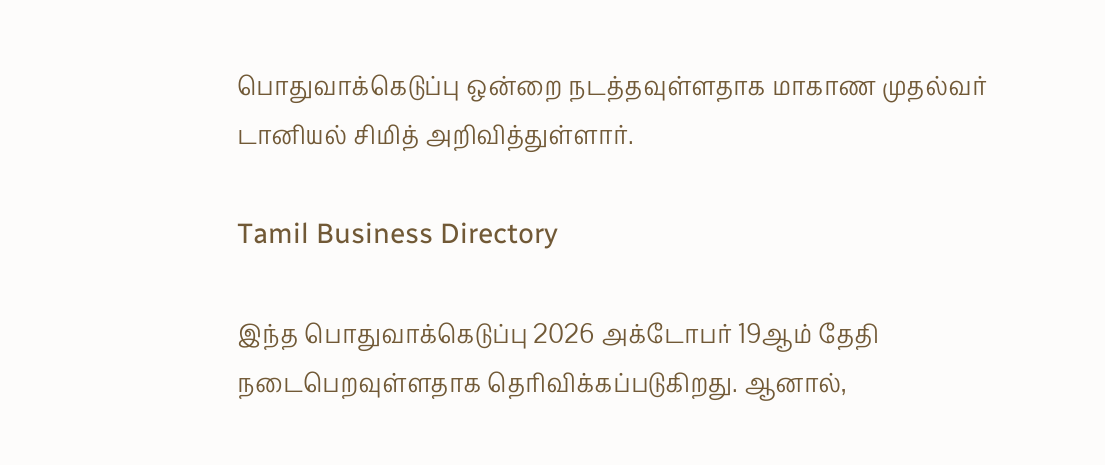பொதுவாக்கெடுப்பு ஒன்றை நடத்தவுள்ளதாக மாகாண முதல்வர் டானியல் சிமித் அறிவித்துள்ளார்.

Tamil Business Directory

இந்த பொதுவாக்கெடுப்பு 2026 அக்டோபர் 19ஆம் தேதி நடைபெறவுள்ளதாக தெரிவிக்கப்படுகிறது. ஆனால்,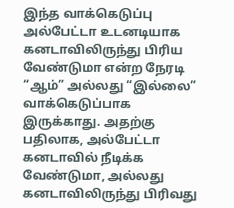இந்த வாக்கெடுப்பு அல்பேட்டா உடனடியாக கனடாவிலிருந்து பிரிய வேண்டுமா என்ற நேரடி “ஆம்” அல்லது “இல்லை” வாக்கெடுப்பாக இருக்காது. அதற்கு பதிலாக, அல்பேட்டா கனடாவில் நீடிக்க வேண்டுமா, அல்லது கனடாவிலிருந்து பிரிவது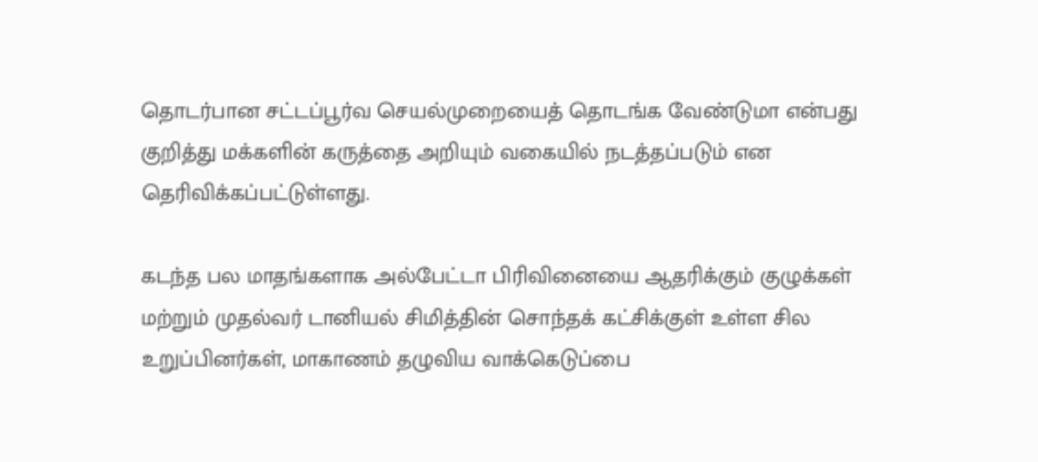தொடர்பான சட்டப்பூர்வ செயல்முறையைத் தொடங்க வேண்டுமா என்பது குறித்து மக்களின் கருத்தை அறியும் வகையில் நடத்தப்படும் என தெரிவிக்கப்பட்டுள்ளது.

கடந்த பல மாதங்களாக அல்பேட்டா பிரிவினையை ஆதரிக்கும் குழுக்கள் மற்றும் முதல்வர் டானியல் சிமித்தின் சொந்தக் கட்சிக்குள் உள்ள சில உறுப்பினர்கள், மாகாணம் தழுவிய வாக்கெடுப்பை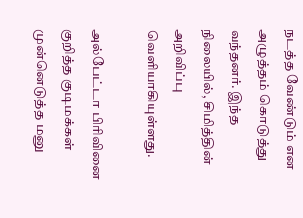நடத்த வேண்டும் என அழுத்தம் கொடுத்து வந்தனர். இந்த நிலையில், சிமித்தின் அறிவிப்பு வெளியாகியுள்ளது.

அல்பேட்டா பிரிவினை குறித்த குடிமக்கள் முன்னெடுத்த மனு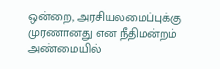ஒன்றை, அரசியலமைப்புக்கு முரணானது என நீதிமன்றம் அண்மையில்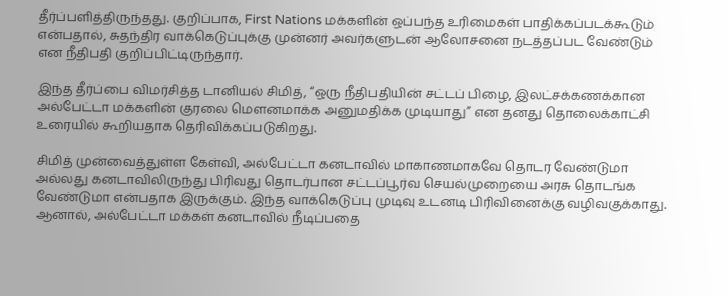தீர்ப்பளித்திருந்தது. குறிப்பாக, First Nations மக்களின் ஒப்பந்த உரிமைகள் பாதிக்கப்படக்கூடும் என்பதால், சுதந்திர வாக்கெடுப்புக்கு முன்னர் அவர்களுடன் ஆலோசனை நடத்தப்பட வேண்டும் என நீதிபதி குறிப்பிட்டிருந்தார்.

இந்த தீர்ப்பை விமர்சித்த டானியல் சிமித், “ஒரு நீதிபதியின் சட்டப் பிழை, இலட்சக்கணக்கான அல்பேட்டா மக்களின் குரலை மௌனமாக்க அனுமதிக்க முடியாது” என தனது தொலைக்காட்சி உரையில் கூறியதாக தெரிவிக்கப்படுகிறது.

சிமித் முன்வைத்துள்ள கேள்வி, அல்பேட்டா கனடாவில் மாகாணமாகவே தொடர வேண்டுமா அல்லது கனடாவிலிருந்து பிரிவது தொடர்பான சட்டப்பூர்வ செயல்முறையை அரசு தொடங்க வேண்டுமா என்பதாக இருக்கும். இந்த வாக்கெடுப்பு முடிவு உடனடி பிரிவினைக்கு வழிவகுக்காது. ஆனால், அல்பேட்டா மக்கள் கனடாவில் நீடிப்பதை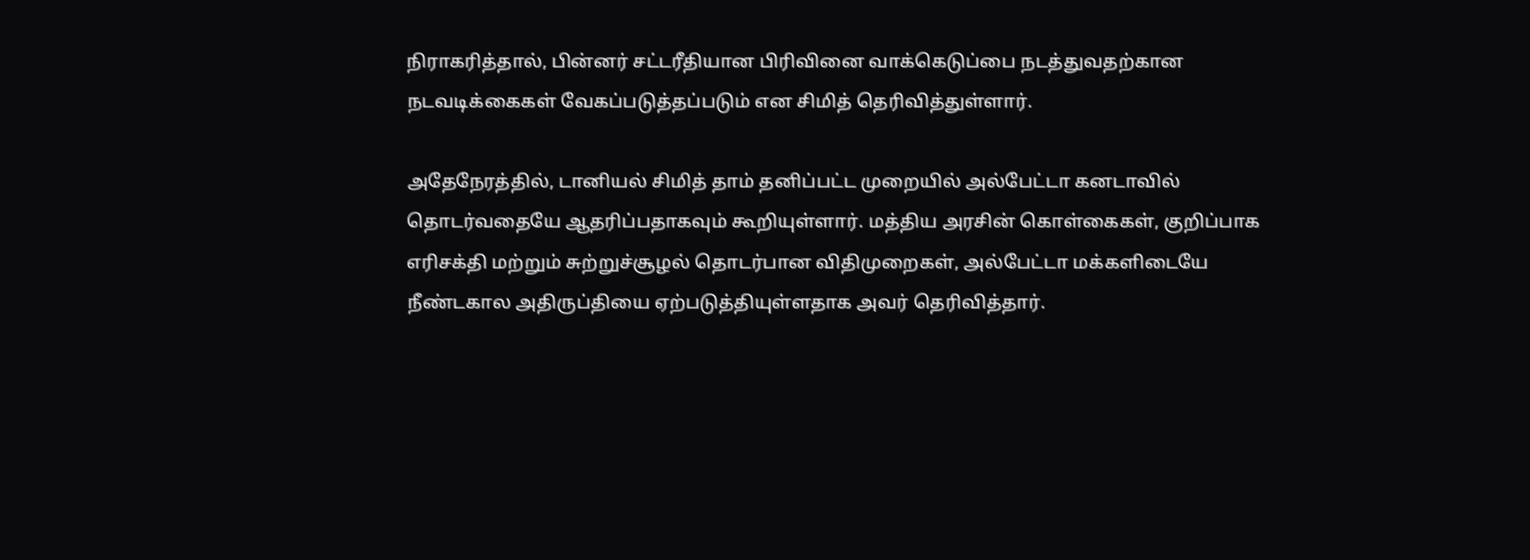நிராகரித்தால், பின்னர் சட்டரீதியான பிரிவினை வாக்கெடுப்பை நடத்துவதற்கான நடவடிக்கைகள் வேகப்படுத்தப்படும் என சிமித் தெரிவித்துள்ளார்.

அதேநேரத்தில், டானியல் சிமித் தாம் தனிப்பட்ட முறையில் அல்பேட்டா கனடாவில் தொடர்வதையே ஆதரிப்பதாகவும் கூறியுள்ளார். மத்திய அரசின் கொள்கைகள், குறிப்பாக எரிசக்தி மற்றும் சுற்றுச்சூழல் தொடர்பான விதிமுறைகள், அல்பேட்டா மக்களிடையே நீண்டகால அதிருப்தியை ஏற்படுத்தியுள்ளதாக அவர் தெரிவித்தார்.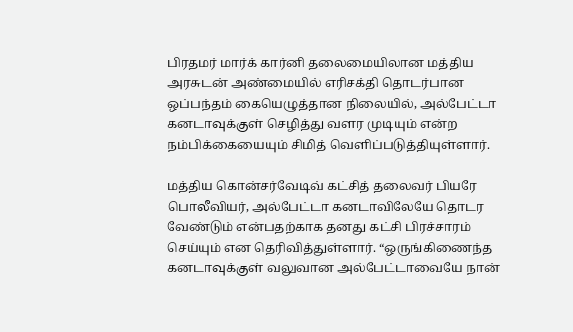பிரதமர் மார்க் கார்னி தலைமையிலான மத்திய அரசுடன் அண்மையில் எரிசக்தி தொடர்பான ஒப்பந்தம் கையெழுத்தான நிலையில், அல்பேட்டா கனடாவுக்குள் செழித்து வளர முடியும் என்ற நம்பிக்கையையும் சிமித் வெளிப்படுத்தியுள்ளார்.

மத்திய கொன்சர்வேடிவ் கட்சித் தலைவர் பியரே பொலீவியர், அல்பேட்டா கனடாவிலேயே தொடர வேண்டும் என்பதற்காக தனது கட்சி பிரச்சாரம் செய்யும் என தெரிவித்துள்ளார். “ஒருங்கிணைந்த கனடாவுக்குள் வலுவான அல்பேட்டாவையே நான்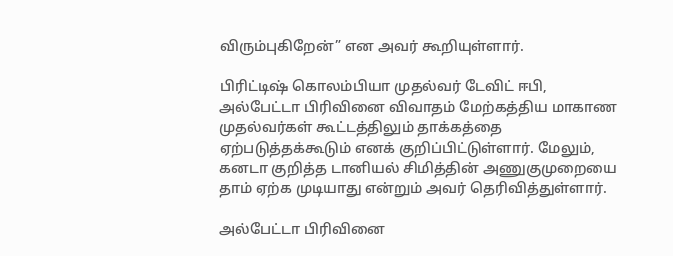விரும்புகிறேன்” என அவர் கூறியுள்ளார்.

பிரிட்டிஷ் கொலம்பியா முதல்வர் டேவிட் ஈபி, அல்பேட்டா பிரிவினை விவாதம் மேற்கத்திய மாகாண முதல்வர்கள் கூட்டத்திலும் தாக்கத்தை ஏற்படுத்தக்கூடும் எனக் குறிப்பிட்டுள்ளார். மேலும், கனடா குறித்த டானியல் சிமித்தின் அணுகுமுறையை தாம் ஏற்க முடியாது என்றும் அவர் தெரிவித்துள்ளார்.

அல்பேட்டா பிரிவினை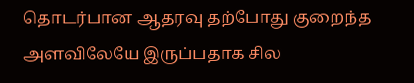தொடர்பான ஆதரவு தற்போது குறைந்த அளவிலேயே இருப்பதாக சில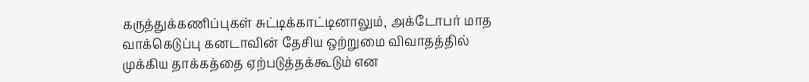கருத்துக்கணிப்புகள் சுட்டிக்காட்டினாலும், அக்டோபர் மாத வாக்கெடுப்பு கனடாவின் தேசிய ஒற்றுமை விவாதத்தில் முக்கிய தாக்கத்தை ஏற்படுத்தக்கூடும் என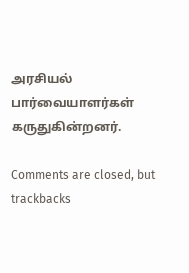அரசியல் பார்வையாளர்கள் கருதுகின்றனர்.

Comments are closed, but trackbacks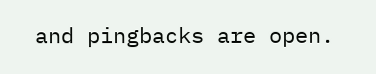and pingbacks are open.